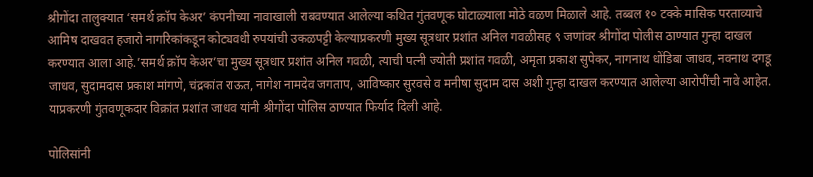श्रीगोंदा तालुक्यात ‘समर्थ क्रॉप केअर’ कंपनीच्या नावाखाली राबवण्यात आलेल्या कथित गुंतवणूक घोटाळ्याला मोठे वळण मिळाले आहे. तब्बल १० टक्के मासिक परताव्याचे आमिष दाखवत हजारो नागरिकांकडून कोट्यवधी रुपयांची उकळपट्टी केल्याप्रकरणी मुख्य सूत्रधार प्रशांत अनिल गवळीसह ९ जणांवर श्रीगोंदा पोलीस ठाण्यात गुन्हा दाखल करण्यात आला आहे.’समर्थ क्रॉप केअर’चा मुख्य सूत्रधार प्रशांत अनिल गवळी, त्याची पत्नी ज्योती प्रशांत गवळी, अमृता प्रकाश सुपेकर, नागनाथ धोंडिबा जाधव, नवनाथ दगडू जाधव, सुदामदास प्रकाश मांगणे, चंद्रकांत राऊत, नागेश नामदेव जगताप, आविष्कार सुरवसे व मनीषा सुदाम दास अशी गुन्हा दाखल करण्यात आलेल्या आरोपींची नावे आहेत. याप्रकरणी गुंतवणूकदार विक्रांत प्रशांत जाधव यांनी श्रीगोंदा पोलिस ठाण्यात फिर्याद दिली आहे.

पोलिसांनी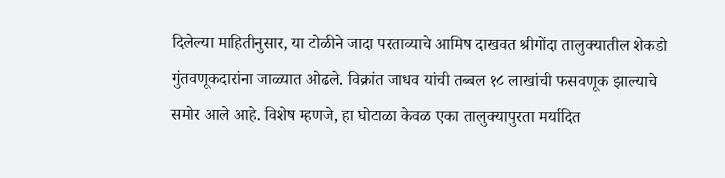दिलेल्या माहितीनुसार, या टोळीने जादा परताव्याचे आमिष दाखवत श्रीगोंदा तालुक्यातील शेकडो गुंतवणूकदारांना जाळ्यात ओढले. विक्रांत जाधव यांची तब्बल १८ लाखांची फसवणूक झाल्याचे समोर आले आहे. विशेष म्हणजे, हा घोटाळा केवळ एका तालुक्यापुरता मर्यादित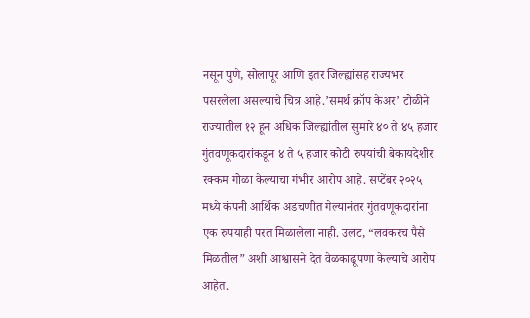नसून पुणे, सोलापूर आणि इतर जिल्ह्यांसह राज्यभर पसरलेला असल्याचे चित्र आहे.’समर्थ क्रॉप केअर’ टोळीने राज्यातील १२ हून अधिक जिल्ह्यांतील सुमारे ४० ते ४५ हजार गुंतवणूकदारांकडून ४ ते ५ हजार कोटी रुपयांची बेकायदेशीर रक्कम गोळा केल्याचा गंभीर आरोप आहे. सप्टेंबर २०२५ मध्ये कंपनी आर्थिक अडचणीत गेल्यानंतर गुंतवणूकदारांना एक रुपयाही परत मिळालेला नाही. उलट, “लवकरच पैसे मिळतील” अशी आश्वासने देत वेळकाढूपणा केल्याचे आरोप आहेत.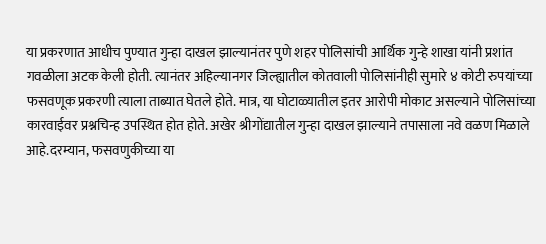या प्रकरणात आधीच पुण्यात गुन्हा दाखल झाल्यानंतर पुणे शहर पोलिसांची आर्थिक गुन्हे शाखा यांनी प्रशांत गवळीला अटक केली होती. त्यानंतर अहिल्यानगर जिल्ह्यातील कोतवाली पोलिसांनीही सुमारे ४ कोटी रुपयांच्या फसवणूक प्रकरणी त्याला ताब्यात घेतले होते. मात्र, या घोटाळ्यातील इतर आरोपी मोकाट असल्याने पोलिसांच्या कारवाईवर प्रश्नचिन्ह उपस्थित होत होते. अखेर श्रीगोंद्यातील गुन्हा दाखल झाल्याने तपासाला नवे वळण मिळाले आहे.दरम्यान, फसवणुकीच्या या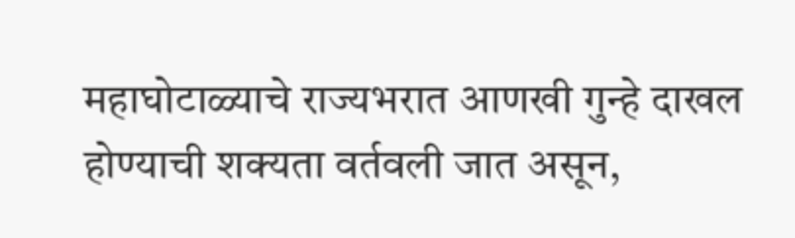महाघोटाळ्याचे राज्यभरात आणखी गुन्हे दाखल होण्याची शक्यता वर्तवली जात असून,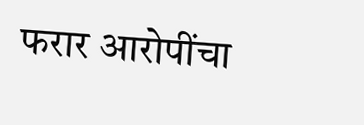फरार आरोपींचा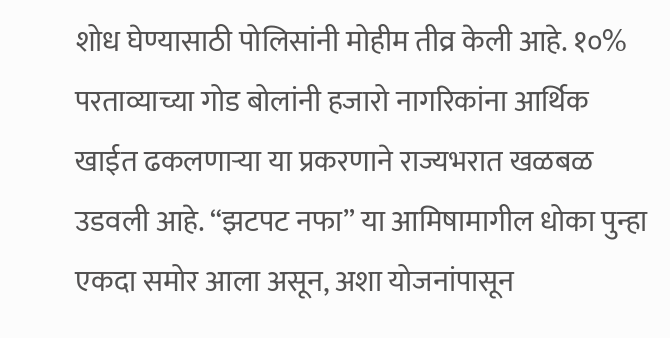शोध घेण्यासाठी पोलिसांनी मोहीम तीव्र केली आहे. १०% परताव्याच्या गोड बोलांनी हजारो नागरिकांना आर्थिक खाईत ढकलणाऱ्या या प्रकरणाने राज्यभरात खळबळ उडवली आहे. “झटपट नफा” या आमिषामागील धोका पुन्हा एकदा समोर आला असून, अशा योजनांपासून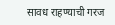सावध राहण्याची गरज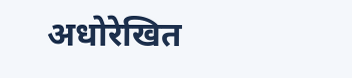अधोरेखित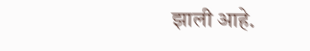झाली आहे.